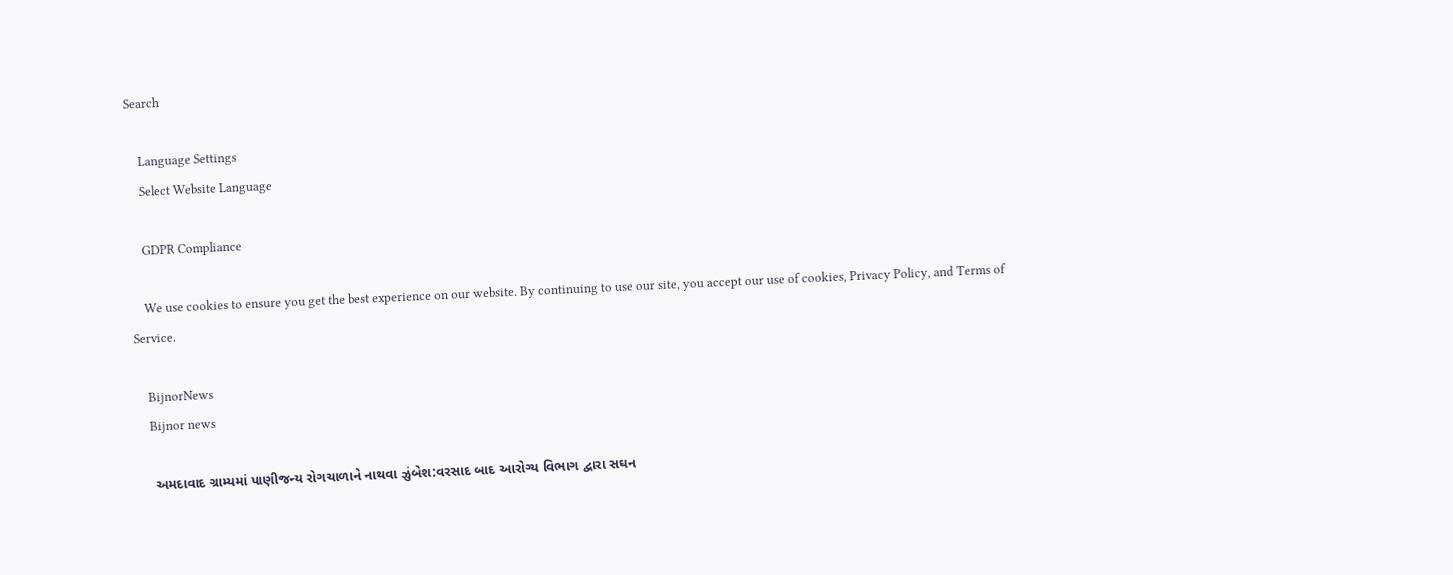Search

    Language Settings
    Select Website Language

    GDPR Compliance

    We use cookies to ensure you get the best experience on our website. By continuing to use our site, you accept our use of cookies, Privacy Policy, and Terms of Service.

    BijnorNews
    Bijnor news

    અમદાવાદ ગ્રામ્યમાં પાણીજન્ય રોગચાળાને નાથવા ઝુંબેશ:વરસાદ બાદ આરોગ્ય વિભાગ દ્વારા સઘન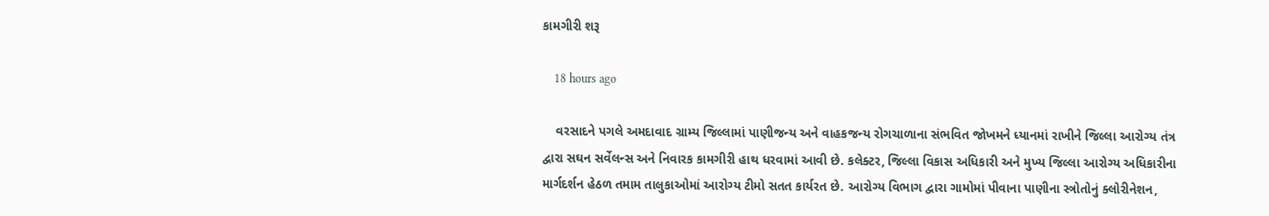કામગીરી શરૂ

    18 hours ago

    વરસાદને પગલે અમદાવાદ ગ્રામ્ય જિલ્લામાં પાણીજન્ય અને વાહકજન્ય રોગચાળાના સંભવિત જોખમને ધ્યાનમાં રાખીને જિલ્લા આરોગ્ય તંત્ર દ્વારા સઘન સર્વેલન્સ અને નિવારક કામગીરી હાથ ધરવામાં આવી છે. કલેક્ટર, જિલ્લા વિકાસ અધિકારી અને મુખ્ય જિલ્લા આરોગ્ય અધિકારીના માર્ગદર્શન હેઠળ તમામ તાલુકાઓમાં આરોગ્ય ટીમો સતત કાર્યરત છે. આરોગ્ય વિભાગ દ્વારા ગામોમાં પીવાના પાણીના સ્ત્રોતોનું ક્લોરીનેશન,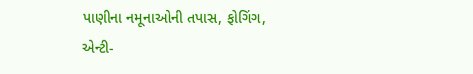પાણીના નમૂનાઓની તપાસ, ફોગિંગ, એન્ટી-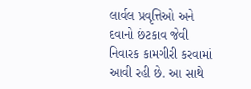લાર્વલ પ્રવૃત્તિઓ અને દવાનો છંટકાવ જેવી નિવારક કામગીરી કરવામાં આવી રહી છે. આ સાથે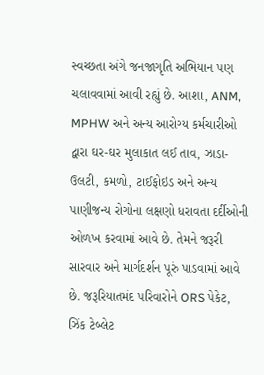સ્વચ્છતા અંગે જનજાગૃતિ અભિયાન પણ ચલાવવામાં આવી રહ્યું છે. આશા, ANM, MPHW અને અન્ય આરોગ્ય કર્મચારીઓ દ્વારા ઘર-ઘર મુલાકાત લઈ તાવ, ઝાડા-ઉલટી, કમળો, ટાઈફોઇડ અને અન્ય પાણીજન્ય રોગોના લક્ષણો ધરાવતા દર્દીઓની ઓળખ કરવામાં આવે છે. તેમને જરૂરી સારવાર અને માર્ગદર્શન પૂરું પાડવામાં આવે છે. જરૂરિયાતમંદ પરિવારોને ORS પેકેટ, ઝિંક ટેબ્લેટ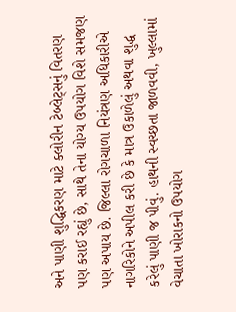અને પાણી શુદ્ધિકરણ માટે ક્લોરીન ટેબ્લેટ્સનું વિતરણ પણ કરાઈ રહ્યું છે, સાથે તેના યોગ્ય ઉપયોગ વિશે સમજણ પણ અપાય છે. જિલ્લા રોગચાળા નિયંત્રણ અધિકારીએ નાગરિકોને અપીલ કરી છે કે માત્ર ઉકાળેલું અથવા શુદ્ધ કરેલું પાણી જ પીવું. હાથની સ્વચ્છતા જાળવવી, ખુલ્લામાં વેચાતા ખોરાકનો ઉપયોગ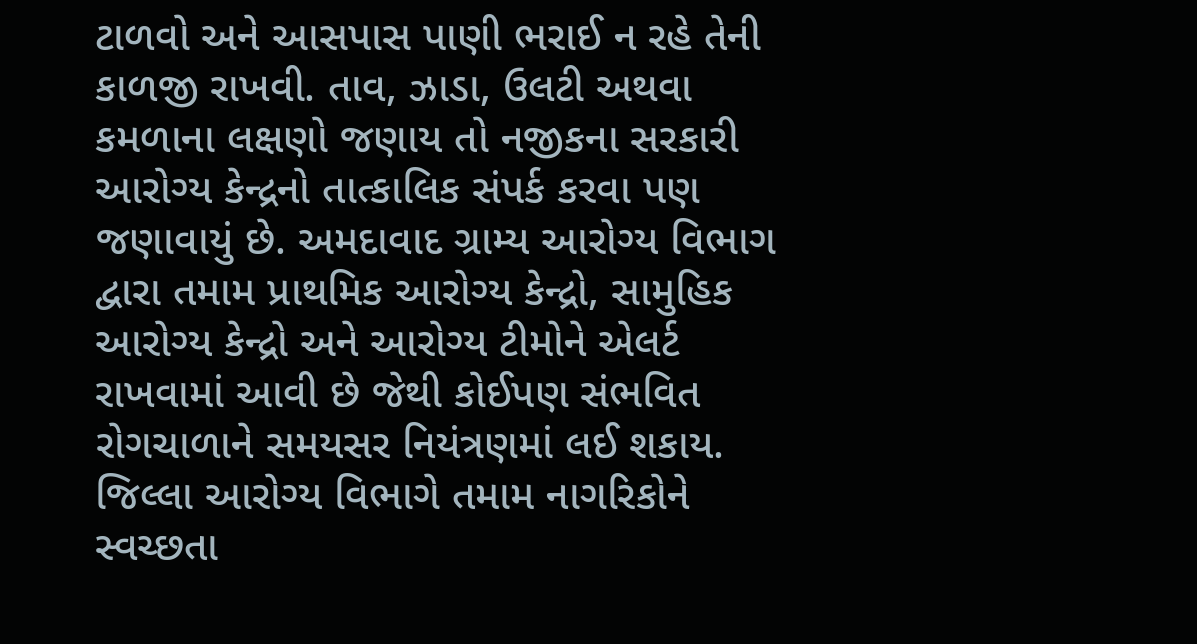ટાળવો અને આસપાસ પાણી ભરાઈ ન રહે તેની કાળજી રાખવી. તાવ, ઝાડા, ઉલટી અથવા કમળાના લક્ષણો જણાય તો નજીકના સરકારી આરોગ્ય કેન્દ્રનો તાત્કાલિક સંપર્ક કરવા પણ જણાવાયું છે. અમદાવાદ ગ્રામ્ય આરોગ્ય વિભાગ દ્વારા તમામ પ્રાથમિક આરોગ્ય કેન્દ્રો, સામુહિક આરોગ્ય કેન્દ્રો અને આરોગ્ય ટીમોને એલર્ટ રાખવામાં આવી છે જેથી કોઈપણ સંભવિત રોગચાળાને સમયસર નિયંત્રણમાં લઈ શકાય. જિલ્લા આરોગ્ય વિભાગે તમામ નાગરિકોને સ્વચ્છતા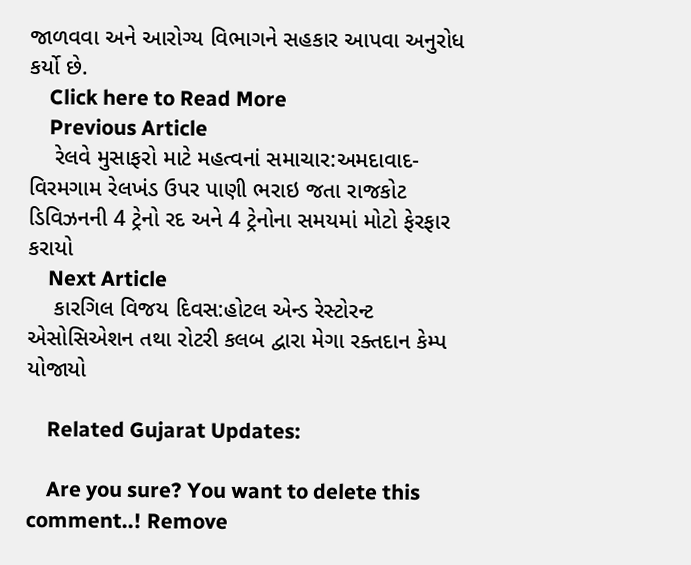જાળવવા અને આરોગ્ય વિભાગને સહકાર આપવા અનુરોધ કર્યો છે.
    Click here to Read More
    Previous Article
    રેલવે મુસાફરો માટે મહત્વનાં સમાચાર:અમદાવાદ-વિરમગામ રેલખંડ ઉપર પાણી ભરાઇ જતા રાજકોટ ડિવિઝનની 4 ટ્રેનો રદ અને 4 ટ્રેનોના સમયમાં મોટો ફેરફાર કરાયો
    Next Article
    કારગિલ વિજય દિવસ:હોટલ એન્ડ રેસ્ટોરન્ટ એસોસિએશન તથા રોટરી કલબ દ્વારા મેગા રક્તદાન કેમ્પ યોજાયો

    Related Gujarat Updates:

    Are you sure? You want to delete this comment..! Remove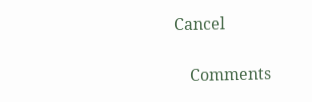Cancel

    Comments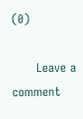(0)

      Leave a comment